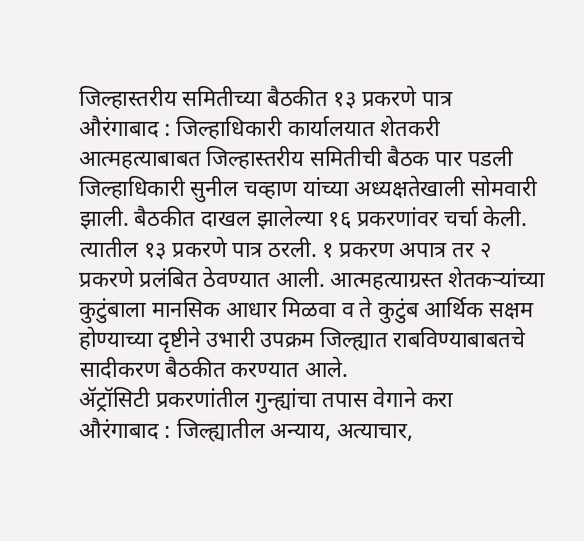जिल्हास्तरीय समितीच्या बैठकीत १३ प्रकरणे पात्र
औरंगाबाद : जिल्हाधिकारी कार्यालयात शेतकरी आत्महत्याबाबत जिल्हास्तरीय समितीची बैठक पार पडली जिल्हाधिकारी सुनील चव्हाण यांच्या अध्यक्षतेखाली सोमवारी झाली. बैठकीत दाखल झालेल्या १६ प्रकरणांवर चर्चा केली. त्यातील १३ प्रकरणे पात्र ठरली. १ प्रकरण अपात्र तर २ प्रकरणे प्रलंबित ठेवण्यात आली. आत्महत्याग्रस्त शेतकऱ्यांच्या कुटुंबाला मानसिक आधार मिळवा व ते कुटुंब आर्थिक सक्षम होण्याच्या दृष्टीने उभारी उपक्रम जिल्ह्यात राबविण्याबाबतचे सादीकरण बैठकीत करण्यात आले.
ॲट्रॉसिटी प्रकरणांतील गुन्ह्यांचा तपास वेगाने करा
औरंगाबाद : जिल्ह्यातील अन्याय, अत्याचार,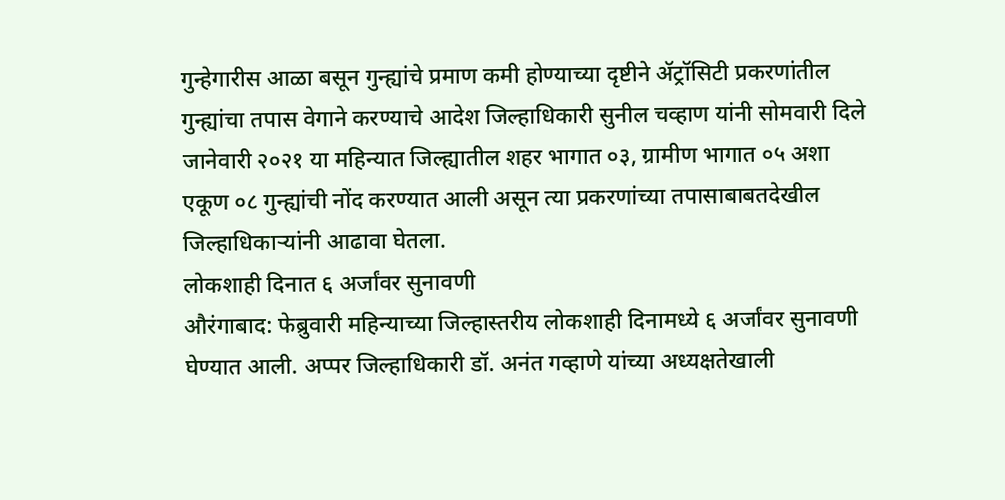गुन्हेगारीस आळा बसून गुन्ह्यांचे प्रमाण कमी होण्याच्या दृष्टीने ॲट्रॉसिटी प्रकरणांतील गुन्ह्यांचा तपास वेगाने करण्याचे आदेश जिल्हाधिकारी सुनील चव्हाण यांनी सोमवारी दिले जानेवारी २०२१ या महिन्यात जिल्ह्यातील शहर भागात ०३, ग्रामीण भागात ०५ अशा एकूण ०८ गुन्ह्यांची नोंद करण्यात आली असून त्या प्रकरणांच्या तपासाबाबतदेखील जिल्हाधिकाऱ्यांनी आढावा घेतला.
लोकशाही दिनात ६ अर्जांवर सुनावणी
औरंगाबाद: फेब्रुवारी महिन्याच्या जिल्हास्तरीय लोकशाही दिनामध्ये ६ अर्जांवर सुनावणी घेण्यात आली. अप्पर जिल्हाधिकारी डॉ. अनंत गव्हाणे यांच्या अध्यक्षतेखाली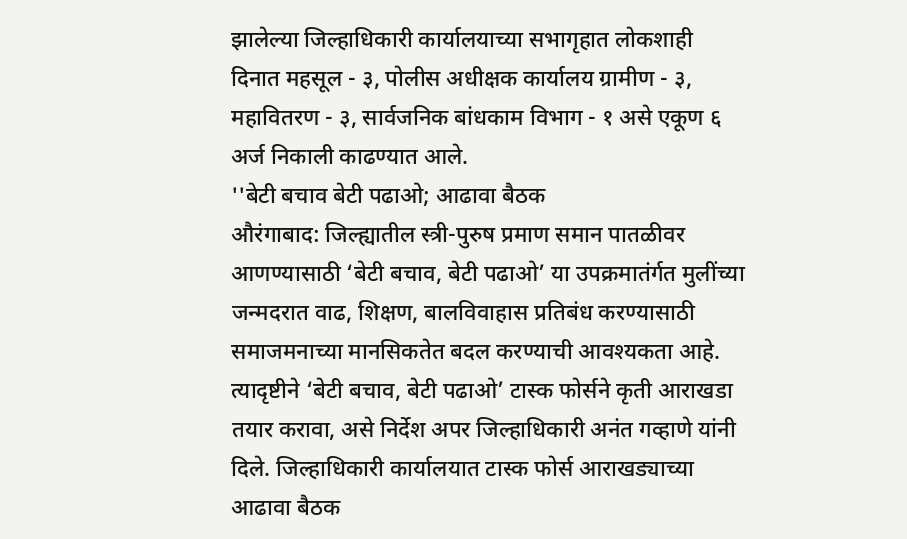झालेल्या जिल्हाधिकारी कार्यालयाच्या सभागृहात लोकशाही दिनात महसूल - ३, पोलीस अधीक्षक कार्यालय ग्रामीण - ३, महावितरण - ३, सार्वजनिक बांधकाम विभाग - १ असे एकूण ६ अर्ज निकाली काढण्यात आले.
''बेटी बचाव बेटी पढाओ; आढावा बैठक
औरंगाबाद: जिल्ह्यातील स्त्री-पुरुष प्रमाण समान पातळीवर आणण्यासाठी ‘बेटी बचाव, बेटी पढाओ’ या उपक्रमातंर्गत मुलींच्या जन्मदरात वाढ, शिक्षण, बालविवाहास प्रतिबंध करण्यासाठी समाजमनाच्या मानसिकतेत बदल करण्याची आवश्यकता आहे. त्यादृष्टीने ‘बेटी बचाव, बेटी पढाओ’ टास्क फोर्सने कृती आराखडा तयार करावा, असे निर्देश अपर जिल्हाधिकारी अनंत गव्हाणे यांनी दिले. जिल्हाधिकारी कार्यालयात टास्क फोर्स आराखड्याच्या आढावा बैठक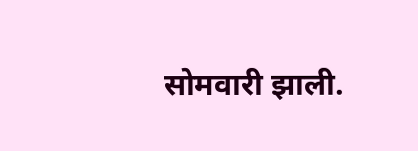सोमवारी झाली.